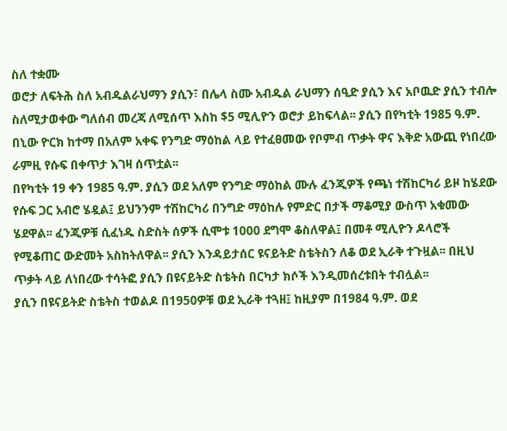ስለ ተቋሙ
ወሮታ ለፍትሕ ስለ አብዱልራህማን ያሲን፣ በሌላ ስሙ አብዱል ራህማን ሰዒድ ያሲን እና አቦዉድ ያሲን ተብሎ ስለሚታወቀው ግለሰብ መረጃ ለሚሰጥ እስከ $5 ሚሊዮን ወሮታ ይከፍላል፡፡ ያሲን በየካቲት 1985 ዓ.ም. በኒው ዮርክ ከተማ በአለም አቀፍ የንግድ ማዕከል ላይ የተፈፀመው የቦምብ ጥቃት ዋና እቅድ አውጪ የነበረው ራምዚ የሱፍ በቀጥታ እገዛ ሰጥቷል፡፡
በየካቲት 19 ቀን 1985 ዓ.ም. ያሲን ወደ አለም የንግድ ማዕከል ሙሉ ፈንጂዎች የጫነ ተሽከርካሪ ይዞ ከሄደው የሱፍ ጋር አብሮ ሄዷል፤ ይህንንም ተሽከርካሪ በንግድ ማዕከሉ የምድር በታች ማቆሚያ ውስጥ አቁመው ሄደዋል፡፡ ፈንጂዎቹ ሲፈነዱ ስድስት ሰዎች ሲሞቱ 1000 ደግሞ ቆስለዋል፤ በመቶ ሚሊዮን ዶላሮች የሚቆጠር ውድመት አስከትለዋል፡፡ ያሲን እንዳይታሰር ዩናይትድ ስቴትስን ለቆ ወደ ኢራቅ ተጉዟል፡፡ በዚህ ጥቃት ላይ ለነበረው ተሳትፎ ያሲን በዩናይትድ ስቴትስ በርካታ ክሶች እንዲመሰረቱበት ተብሏል፡፡
ያሲን በዩናይትድ ስቴትስ ተወልዶ በ1950ዎቹ ወደ ኢራቅ ተጓዘ፤ ከዚያም በ1984 ዓ.ም. ወደ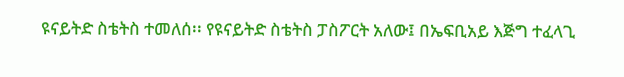ዩናይትድ ስቴትስ ተመለሰ፡፡ የዩናይትድ ስቴትስ ፓስፖርት አለው፤ በኤፍቢአይ እጅግ ተፈላጊ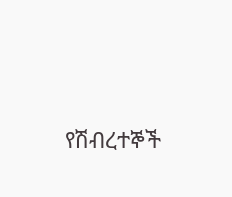የሽብረተኞች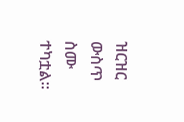ዝርዝር ውስጥ ስሙ ተካቷል፡፡